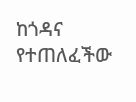ከጎዳና የተጠለፈችው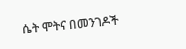ሴት ሞትና በመንገዶች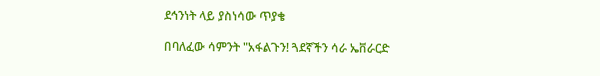ደኅንነት ላይ ያስነሳው ጥያቄ

በባለፈው ሳምንት "አፋልጉን! ጓደኛችን ሳራ ኤቨራርድ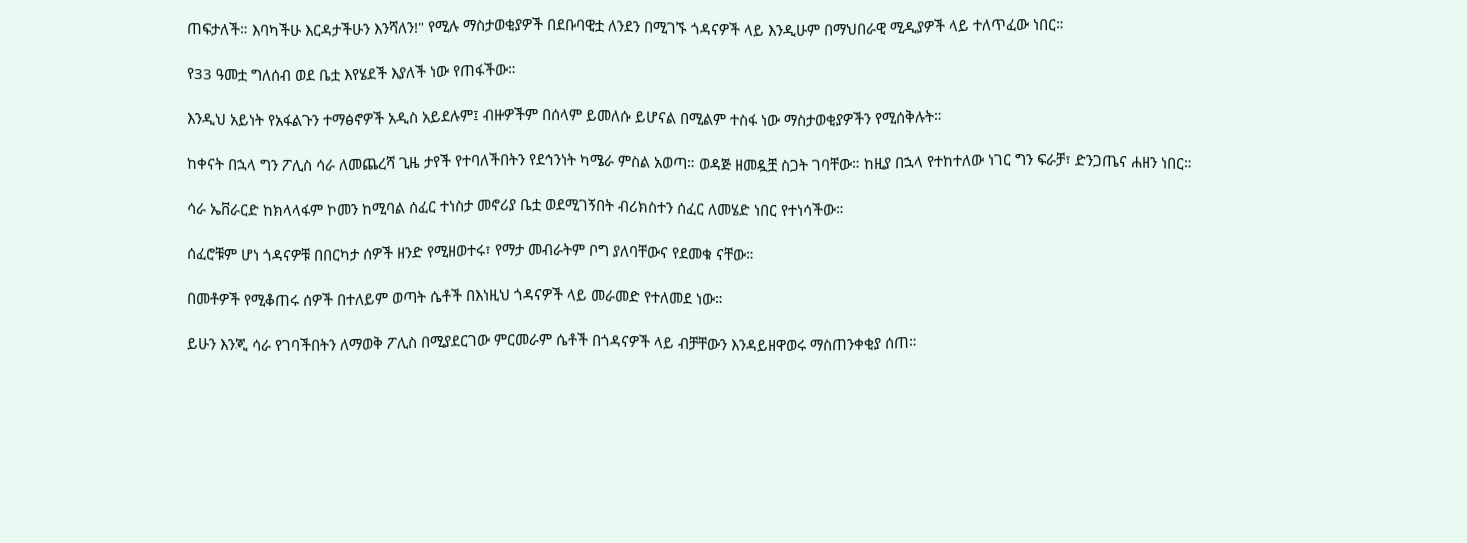ጠፍታለች። እባካችሁ እርዳታችሁን እንሻለን!" የሚሉ ማስታወቂያዎች በደቡባዊቷ ለንደን በሚገኙ ጎዳናዎች ላይ እንዲሁም በማህበራዊ ሚዲያዎች ላይ ተለጥፈው ነበር።

የ33 ዓመቷ ግለሰብ ወደ ቤቷ እየሄደች እያለች ነው የጠፋችው።

እንዲህ አይነት የአፋልጉን ተማፅኖዎች አዲስ አይደሉም፤ ብዙዎችም በሰላም ይመለሱ ይሆናል በሚልም ተስፋ ነው ማስታወቂያዎችን የሚሰቅሉት።

ከቀናት በኋላ ግን ፖሊስ ሳራ ለመጨረሻ ጊዜ ታየች የተባለችበትን የደኅንነት ካሜራ ምስል አወጣ። ወዳጅ ዘመዷቿ ስጋት ገባቸው። ከዚያ በኋላ የተከተለው ነገር ግን ፍራቻ፣ ድንጋጤና ሐዘን ነበር።

ሳራ ኤቨራርድ ከክላላፋም ኮመን ከሚባል ሰፈር ተነስታ መኖሪያ ቤቷ ወደሚገኝበት ብሪክስተን ሰፈር ለመሄድ ነበር የተነሳችው።

ሰፈሮቹም ሆነ ጎዳናዎቹ በበርካታ ሰዎች ዘንድ የሚዘወተሩ፣ የማታ መብራትም ቦግ ያለባቸውና የደመቁ ናቸው።

በመቶዎች የሚቆጠሩ ሰዎች በተለይም ወጣት ሴቶች በእነዚህ ጎዳናዎች ላይ መራመድ የተለመደ ነው።

ይሁን እንጂ ሳራ የገባችበትን ለማወቅ ፖሊስ በሚያደርገው ምርመራም ሴቶች በጎዳናዎች ላይ ብቻቸውን እንዳይዘዋወሩ ማስጠንቀቂያ ሰጠ።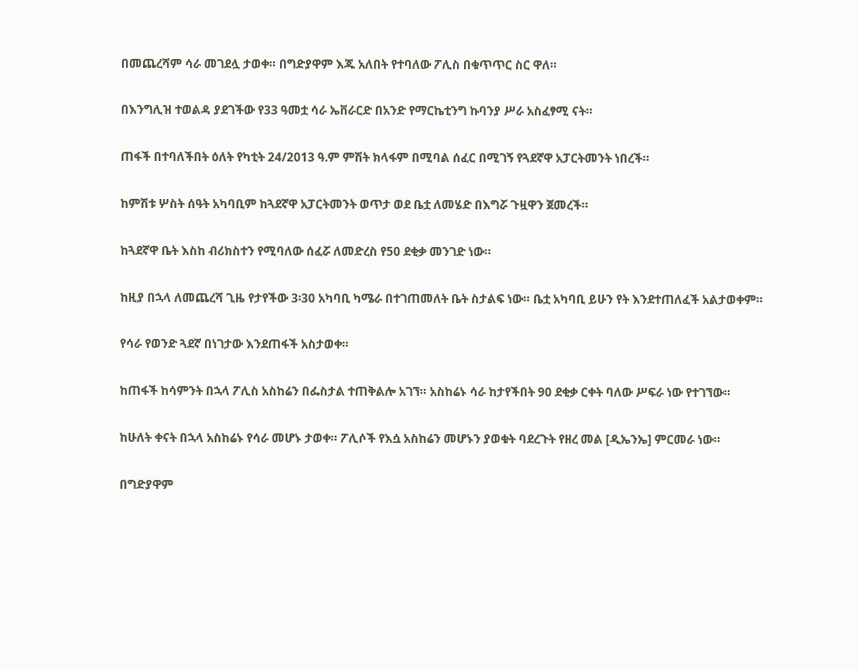በመጨረሻም ሳራ መገደሏ ታወቀ። በግድያዋም እጁ አለበት የተባለው ፖሊስ በቁጥጥር ስር ዋለ።

በእንግሊዝ ተወልዳ ያደገችው የ33 ዓመቷ ሳራ ኤቨራርድ በአንድ የማርኬቲንግ ኩባንያ ሥራ አስፈፃሚ ናት።

ጠፋች በተባለችበት ዕለት የካቲት 24/2013 ዓ.ም ምሽት ክላፋም በሚባል ሰፈር በሚገኝ የጓደኛዋ አፓርትመንት ነበረች።

ከምሽቱ ሦስት ሰዓት አካባቢም ከጓደኛዋ አፓርትመንት ወጥታ ወደ ቤቷ ለመሄድ በእግሯ ጉዟዋን ጀመረች።

ከጓደኛዋ ቤት እስከ ብሪክስተን የሚባለው ሰፈሯ ለመድረስ የ50 ደቂቃ መንገድ ነው።

ከዚያ በኋላ ለመጨረሻ ጊዜ የታየችው 3፡30 አካባቢ ካሜራ በተገጠመለት ቤት ስታልፍ ነው። ቤቷ አካባቢ ይሁን የት እንደተጠለፈች አልታወቀም።

የሳራ የወንድ ጓደኛ በነገታው እንደጠፋች አስታወቀ።

ከጠፋች ከሳምንት በኋላ ፖሊስ አስከሬን በፌስታል ተጠቅልሎ አገኘ። አስከሬኑ ሳራ ከታየችበት 90 ደቂቃ ርቀት ባለው ሥፍራ ነው የተገኘው።

ከሁለት ቀናት በኋላ አስከሬኑ የሳራ መሆኑ ታወቀ። ፖሊሶች የእሷ አስከሬን መሆኑን ያወቁት ባደረጉት የዘረ መል [ዲኤንኤ] ምርመራ ነው።

በግድያዋም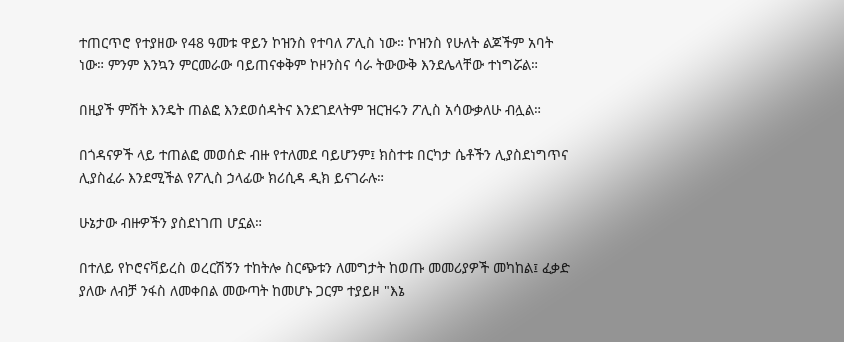ተጠርጥሮ የተያዘው የ48 ዓመቱ ዋይን ኮዝንስ የተባለ ፖሊስ ነው። ኮዝንስ የሁለት ልጆችም አባት ነው። ምንም እንኳን ምርመራው ባይጠናቀቅም ኮዞንስና ሳራ ትውውቅ እንደሌላቸው ተነግሯል።

በዚያች ምሽት እንዴት ጠልፎ እንደወሰዳትና እንደገደላትም ዝርዝሩን ፖሊስ አሳውቃለሁ ብሏል።

በጎዳናዎች ላይ ተጠልፎ መወሰድ ብዙ የተለመደ ባይሆንም፤ ክስተቱ በርካታ ሴቶችን ሊያስደነግጥና ሊያስፈራ እንደሚችል የፖሊስ ኃላፊው ክሪሲዳ ዲክ ይናገራሉ።

ሁኔታው ብዙዎችን ያስደነገጠ ሆኗል።

በተለይ የኮሮናቫይረስ ወረርሽኝን ተከትሎ ስርጭቱን ለመግታት ከወጡ መመሪያዎች መካከል፤ ፈቃድ ያለው ለብቻ ንፋስ ለመቀበል መውጣት ከመሆኑ ጋርም ተያይዞ "እኔ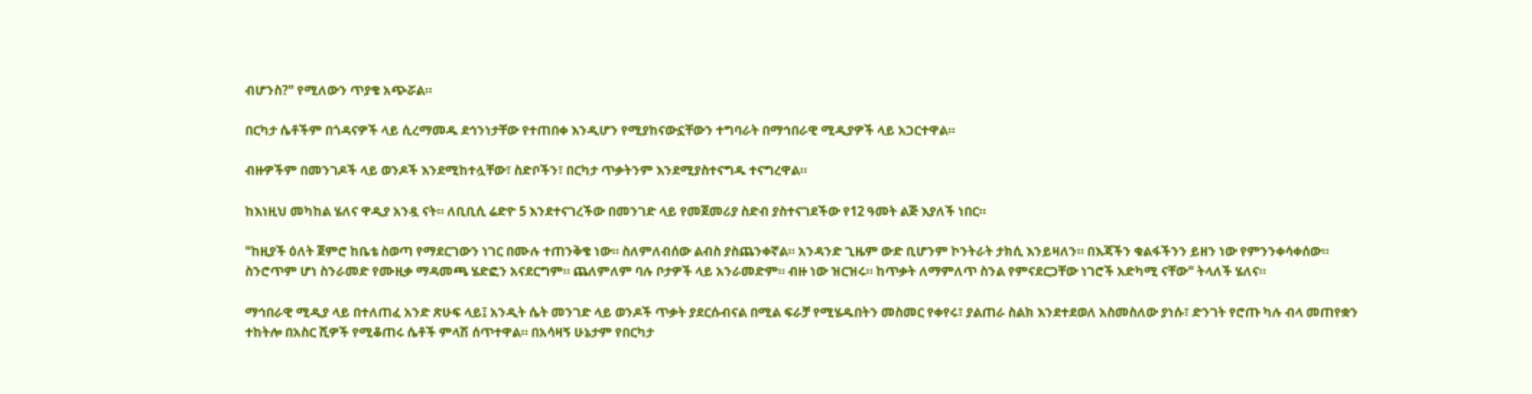ብሆንስ?" የሚለውን ጥያቄ አጭሯል።

በርካታ ሴቶችም በጎዳናዎች ላይ ሲረማመዱ ደኅንነታቸው የተጠበቀ እንዲሆን የሚያከናውኗቸውን ተግባራት በማኅበራዊ ሚዲያዎች ላይ አጋርተዋል።

ብዙዎችም በመንገዶች ላይ ወንዶች እንደሚከተሏቸው፣ ስድቦችን፣ በርካታ ጥቃትንም እንደሚያስተናግዱ ተናግረዋል።

ከእነዚህ መካከል ሄለና ዋዲያ አንዷ ናት። ለቢቢሲ ሬድዮ 5 እንደተናገረችው በመንገድ ላይ የመጀመሪያ ስድብ ያስተናገደችው የ12 ዓመት ልጅ እያለች ነበር።

"ከዚያች ዕለት ጀምሮ ከቤቴ ስወጣ የማደርገውን ነገር በሙሉ ተጠንቅቄ ነው። ስለምለብሰው ልብስ ያስጨንቀኛል። አንዳንድ ጊዜም ውድ ቢሆንም ኮንትራት ታክሲ እንይዛለን። በእጃችን ቁልፋችንን ይዘን ነው የምንንቀሳቀሰው። ስንሮጥም ሆነ ስንራመድ የሙዚቃ ማዳመጫ ሄድፎን አናደርግም። ጨለምለም ባሉ ቦታዎች ላይ አንራመድም። ብዙ ነው ዝርዝሩ። ከጥቃት ለማምለጥ ስንል የምናደርጋቸው ነገሮች አድካሚ ናቸው" ትላለች ሄለና።

ማኅበራዊ ሚዲያ ላይ በተለጠፈ አንድ ጽሁፍ ላይ፤ አንዲት ሴት መንገድ ላይ ወንዶች ጥቃት ያደርሱብናል በሚል ፍራቻ የሚሄዱበትን መስመር የቀየሩ፣ ያልጠራ ስልክ እንደተደወለ አስመስለው ያነሱ፣ ድንገት የሮጡ ካሉ ብላ መጠየቋን ተከትሎ በአስር ሺዎች የሚቆጠሩ ሴቶች ምላሽ ሰጥተዋል። በአሳዛኝ ሁኔታም የበርካታ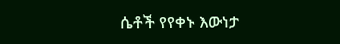ሴቶች የየቀኑ እውነታ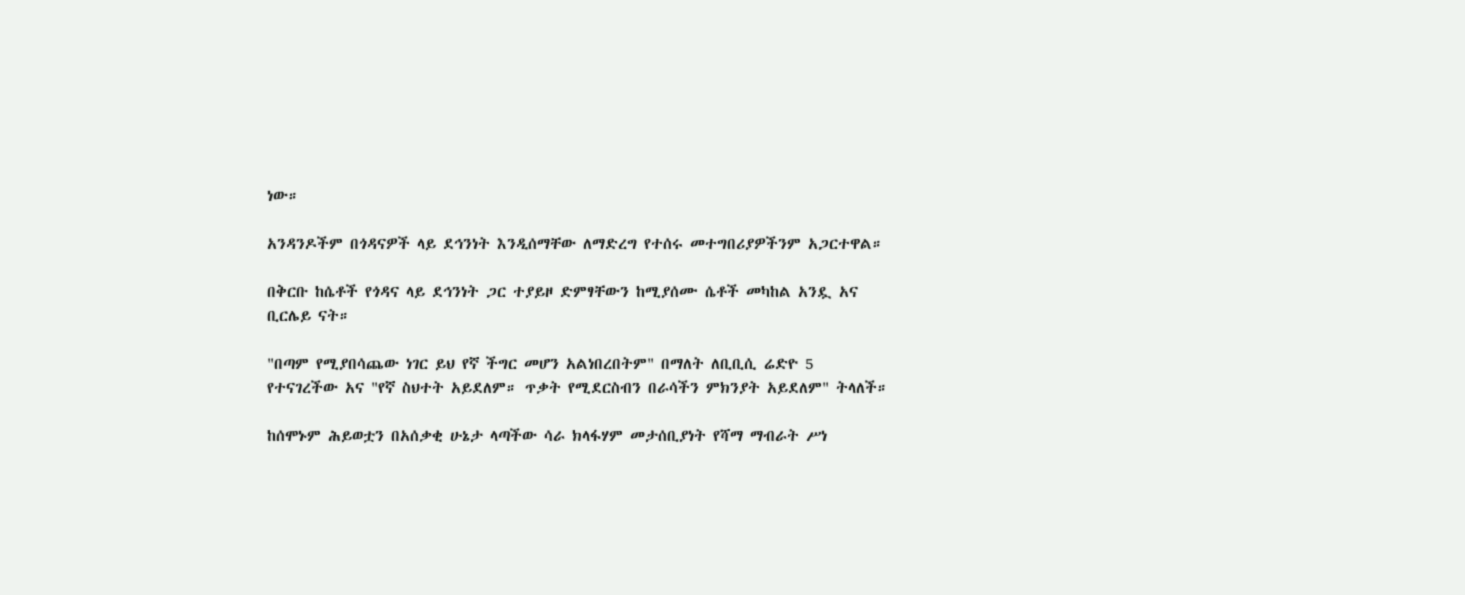ነው።

አንዳንዶችም በጎዳናዎች ላይ ደኅንነት እንዲሰማቸው ለማድረግ የተሰሩ መተግበሪያዎችንም አጋርተዋል።

በቅርቡ ከሴቶች የጎዳና ላይ ደኅንነት ጋር ተያይዞ ድምፃቸውን ከሚያሰሙ ሴቶች መካከል አንዷ አና ቢርሌይ ናት።

"በጣም የሚያበሳጨው ነገር ይህ የኛ ችግር መሆን አልነበረበትም" በማለት ለቢቢሲ ሬድዮ 5 የተናገረችው አና "የኛ ስህተት አይደለም። ጥቃት የሚደርስብን በራሳችን ምክንያት አይደለም" ትላለች።

ከሰሞኑም ሕይወቷን በአሰቃቂ ሁኔታ ላጣችው ሳራ ክላፋሃም መታሰቢያነት የሻማ ማብራት ሥነ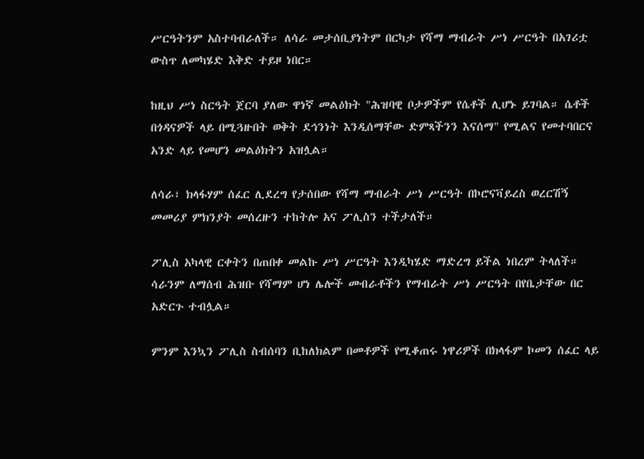ሥርዓትንም አስተባብራለች። ለሳራ መታሰቢያነትም በርካታ የሻማ ማብራት ሥነ ሥርዓት በአገሪቷ ውስጥ ለመካሄድ እቅድ ተይዞ ነበር።

ከዚህ ሥነ ስርዓት ጀርባ ያለው ዋነኛ መልዕክት "ሕዝባዊ ቦታዎችም የሴቶች ሊሆኑ ይገባል። ሴቶች በጎዳናዎች ላይ በሚጓዙበት ወቅት ደኅንነት እንዲሰማቸው ድምጻችንን እናሰማ" የሚልና የመተባበርና አንድ ላይ የመሆን መልዕክትን አዝሏል።

ለሳራ፣ ክላፋሃም ሰፈር ሊደረግ የታሰበው የሻማ ማብራት ሥነ ሥርዓት በኮሮናቫይረስ ወረርሽኝ መመሪያ ምክንያት መሰረዙን ተከትሎ አና ፖሊስን ተችታለች።

ፖሊስ አካላዊ ርቀትን በጠበቀ መልኩ ሥነ ሥርዓት እንዲካሄድ ማድረግ ይችል ነበረም ትላለች። ሳራንም ለማሰብ ሕዝቡ የሻማም ሆነ ሌሎች መብራቶችን የማብራት ሥነ ሥርዓት በየቤታቸው በር አድርጉ ተብሏል።

ምንም እንኳን ፖሊስ ስብሰባን ቢከለክልም በመቶዎች የሚቆጠሩ ነዋሪዎች በክላፋም ኮመን ሰፈር ላይ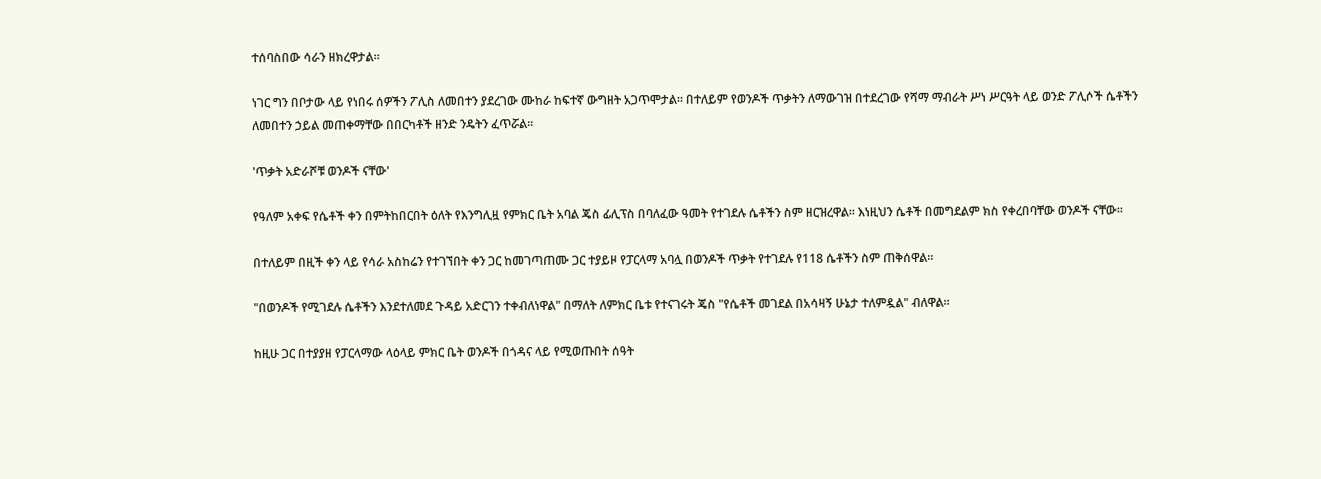ተሰባስበው ሳራን ዘክረዋታል።

ነገር ግን በቦታው ላይ የነበሩ ሰዎችን ፖሊስ ለመበተን ያደረገው ሙከራ ከፍተኛ ውግዘት አጋጥሞታል። በተለይም የወንዶች ጥቃትን ለማውገዝ በተደረገው የሻማ ማብራት ሥነ ሥርዓት ላይ ወንድ ፖሊሶች ሴቶችን ለመበተን ኃይል መጠቀማቸው በበርካቶች ዘንድ ንዴትን ፈጥሯል።

'ጥቃት አድራሾቹ ወንዶች ናቸው'

የዓለም አቀፍ የሴቶች ቀን በምትከበርበት ዕለት የእንግሊዟ የምክር ቤት አባል ጄስ ፊሊፕስ በባለፈው ዓመት የተገደሉ ሴቶችን ስም ዘርዝረዋል። እነዚህን ሴቶች በመግደልም ክስ የቀረበባቸው ወንዶች ናቸው።

በተለይም በዚች ቀን ላይ የሳራ አስከሬን የተገኘበት ቀን ጋር ከመገጣጠሙ ጋር ተያይዞ የፓርላማ አባሏ በወንዶች ጥቃት የተገደሉ የ118 ሴቶችን ስም ጠቅሰዋል።

"በወንዶች የሚገደሉ ሴቶችን እንደተለመደ ጉዳይ አድርገን ተቀብለነዋል" በማለት ለምክር ቤቱ የተናገሩት ጄስ "የሴቶች መገደል በአሳዛኝ ሁኔታ ተለምዷል" ብለዋል።

ከዚሁ ጋር በተያያዘ የፓርላማው ላዕላይ ምክር ቤት ወንዶች በጎዳና ላይ የሚወጡበት ሰዓት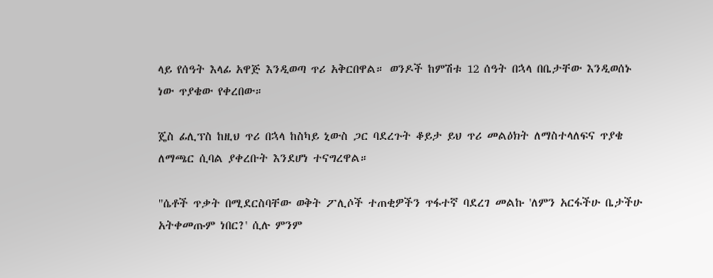ላይ የሰዓት እላፊ አዋጅ እንዲወጣ ጥሪ አቅርበዋል። ወንዶች ከምሽቱ 12 ሰዓት በኋላ በቤታቸው እንዲወሰኑ ነው ጥያቄው የቀረበው።

ጄስ ፊሊፕስ ከዚህ ጥሪ በኋላ ከስካይ ኒውስ ጋር ባደረጉት ቆይታ ይህ ጥሪ መልዕክት ለማስተላለፍና ጥያቄ ለማጫር ሲባል ያቀረቡት እንደሆነ ተናግረዋል።

"ሴቶች ጥቃት በሚደርስባቸው ወቅት ፖሊሶች ተጠቂዎችን ጥፋተኛ ባደረገ መልኩ 'ለምን አርፋችሁ ቤታችሁ አትቀመጡም ነበር?' ሲሉ ምንም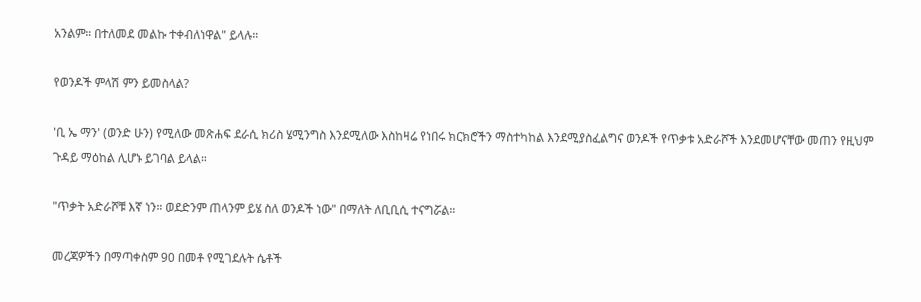አንልም። በተለመደ መልኩ ተቀብለነዋል" ይላሉ።

የወንዶች ምላሽ ምን ይመስላል?

'ቢ ኤ ማን' (ወንድ ሁን) የሚለው መጽሐፍ ደራሲ ክሪስ ሄሚንግስ እንደሚለው እስከዛሬ የነበሩ ክርክሮችን ማስተካከል እንደሚያስፈልግና ወንዶች የጥቃቱ አድራሾች እንደመሆናቸው መጠን የዚህም ጉዳይ ማዕከል ሊሆኑ ይገባል ይላል።

"ጥቃት አድራሾቹ እኛ ነን። ወደድንም ጠላንም ይሄ ስለ ወንዶች ነው" በማለት ለቢቢሲ ተናግሯል።

መረጃዎችን በማጣቀስም 90 በመቶ የሚገደሉት ሴቶች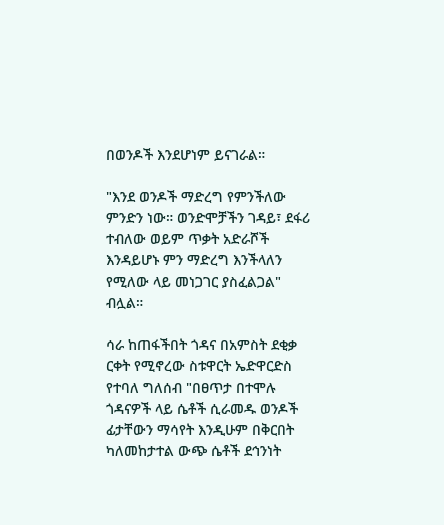በወንዶች እንደሆነም ይናገራል።

"እንደ ወንዶች ማድረግ የምንችለው ምንድን ነው። ወንድሞቻችን ገዳይ፣ ደፋሪ ተብለው ወይም ጥቃት አድራሾች እንዳይሆኑ ምን ማድረግ እንችላለን የሚለው ላይ መነጋገር ያስፈልጋል" ብሏል።

ሳራ ከጠፋችበት ጎዳና በአምስት ደቂቃ ርቀት የሚኖረው ስቱዋርት ኤድዋርድስ የተባለ ግለሰብ "በፀጥታ በተሞሉ ጎዳናዎች ላይ ሴቶች ሲራመዱ ወንዶች ፊታቸውን ማሳየት እንዲሁም በቅርበት ካለመከታተል ውጭ ሴቶች ደኅንነት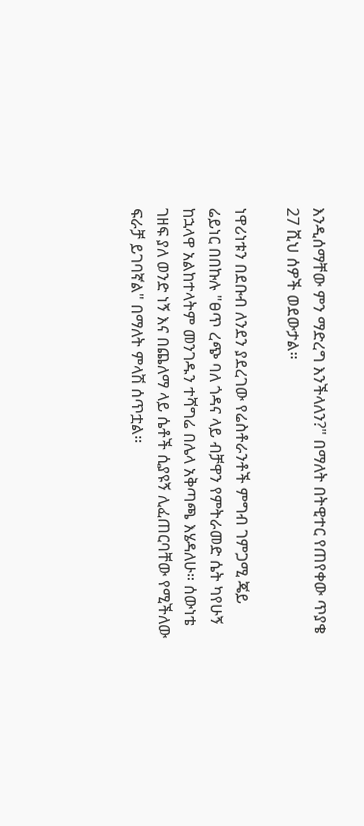እንዲሰማቸው ምን ማድረግ እንችላለን?" በማለት በትዊተር የጠየቀው ጥያቄ 27 ሺህ ሰዎች ወደውታል።

ነዋሪነቱን በደቡብ ለንደን ያደረገው የሬስቶራንቶች ምግብ ገምጋሚ ጄይ ሬይነር በበኩሉ "ፀጥ ረጭ ባለ ጎዳና ላይ ብቻዋን የምትራመድ ሴት ካየሁኝ ከኋላዋ አልከተላትም መንገዱን ተሻግሬ በሌላ አቅጣጫ እሄዳለሁ። ሰውነቴ ገዘፍ ያለ ወንድ ነኝ እና በጨለማ ላይ ሴቶች ሲያዩኝ ሊፈጠርባቸው የሚችለው ፍራቻ ይገባኛል" በማለት ምላሽ ሰጥቷል።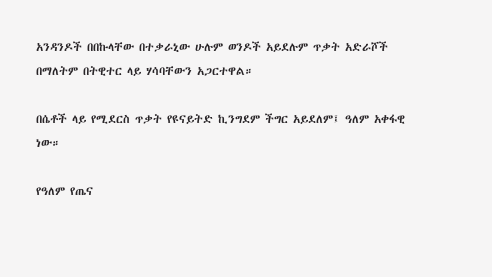አንዳንዶች በበኩላቸው በተቃራኒው ሁሉም ወንዶች አይደሉም ጥቃት አድራሾች በማለትም በትዊተር ላይ ሃሳባቸውን አጋርተዋል።

በሴቶች ላይ የሚደርስ ጥቃት የዩናይትድ ኪንግደም ችግር አይደለም፤ ዓለም አቀፋዊ ነው።

የዓለም የጤና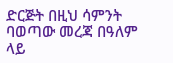ድርጅት በዚህ ሳምንት ባወጣው መረጃ በዓለም ላይ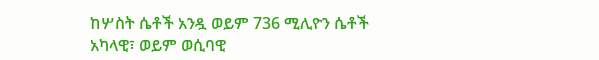ከሦስት ሴቶች አንዷ ወይም 736 ሚሊዮን ሴቶች አካላዊ፣ ወይም ወሲባዊ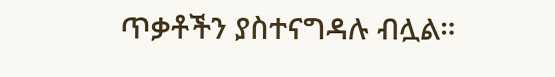ጥቃቶችን ያስተናግዳሉ ብሏል።